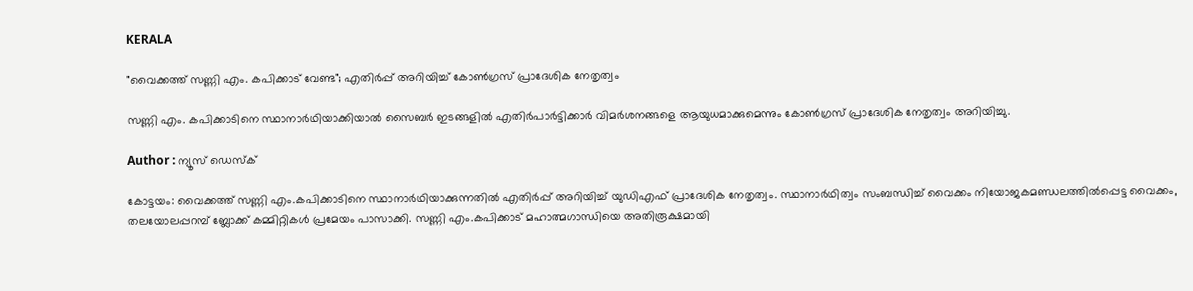KERALA

"വൈക്കത്ത് സണ്ണി എം. കപിക്കാട് വേണ്ട"; എതിർപ്പ് അറിയിച്ച് കോൺഗ്രസ്‌ പ്രാദേശിക നേതൃത്വം

സണ്ണി എം. കപിക്കാടിനെ സ്ഥാനാര്‍ഥിയാക്കിയാല്‍ സൈബര്‍ ഇടങ്ങളില്‍ എതിര്‍പാര്‍ട്ടിക്കാര്‍ വിമര്‍ശനങ്ങളെ ആയുധമാക്കുമെന്നും കോൺഗ്രസ്‌ പ്രാദേശിക നേതൃത്വം അറിയിച്ചു.

Author : ന്യൂസ് ഡെസ്ക്

കോട്ടയം: വൈക്കത്ത് സണ്ണി എം.കപിക്കാടിനെ സ്ഥാനാർഥിയാക്കുന്നതിൽ എതിർപ്പ് അറിയിച്ച് യുഡിഎഫ് പ്രാദേശിക നേതൃത്വം. സ്ഥാനാര്‍ഥിത്വം സംബന്ധിച്ച് വൈക്കം നിയോജകമണ്ഡലത്തില്‍പ്പെട്ട വൈക്കം, തലയോലപ്പറമ്പ് ബ്ലോക്ക് കമ്മിറ്റികള്‍ പ്രമേയം പാസാക്കി. സണ്ണി എം.കപിക്കാട് മഹാത്മഗാന്ധിയെ അതിരൂക്ഷമായി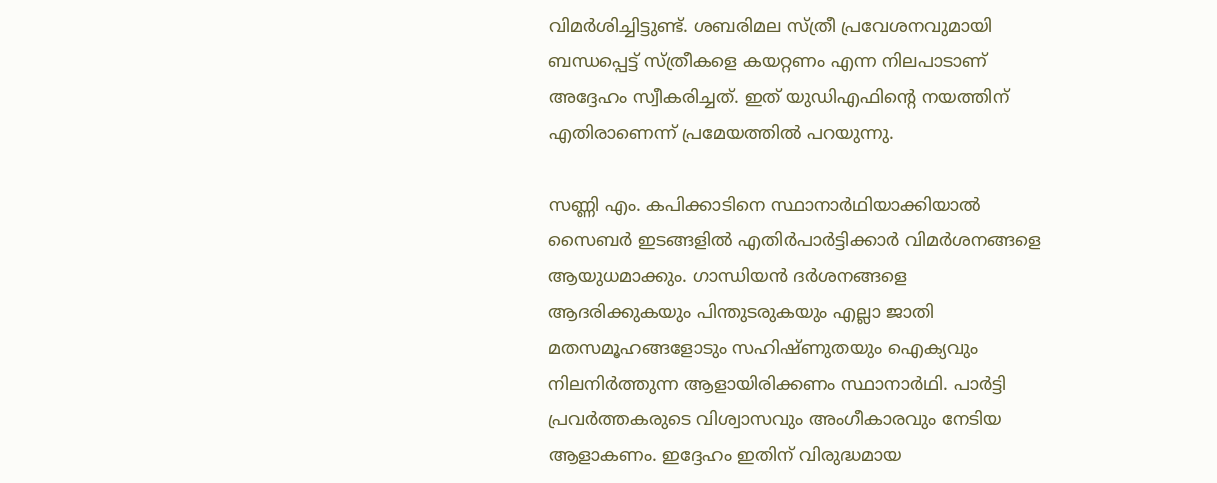വിമര്‍ശിച്ചിട്ടുണ്ട്. ശബരിമല സ്ത്രീ പ്രവേശനവുമായി ബന്ധപ്പെട്ട് സ്ത്രീകളെ കയറ്റണം എന്ന നിലപാടാണ് അദ്ദേഹം സ്വീകരിച്ചത്. ഇത് യുഡിഎഫിൻ്റെ നയത്തിന് എതിരാണെന്ന് പ്രമേയത്തില്‍ പറയുന്നു.

സണ്ണി എം. കപിക്കാടിനെ സ്ഥാനാര്‍ഥിയാക്കിയാല്‍ സൈബര്‍ ഇടങ്ങളില്‍ എതിര്‍പാര്‍ട്ടിക്കാര്‍ വിമര്‍ശനങ്ങളെ ആയുധമാക്കും. ഗാന്ധിയൻ ദർശനങ്ങളെ ആദരിക്കുകയും പിന്തുടരുകയും എല്ലാ ജാതി മതസമൂഹങ്ങളോടും സഹിഷ്‌ണുതയും ഐക്യവും നിലനിർത്തുന്ന ആളായിരിക്കണം സ്ഥാനാർഥി. പാർട്ടി പ്രവർത്തകരുടെ വിശ്വാസവും അംഗീകാരവും നേടിയ ആളാകണം. ഇദ്ദേഹം ഇതിന് വിരുദ്ധമായ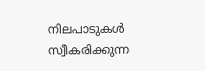നിലപാടുകൾ സ്വീകരിക്കുന്ന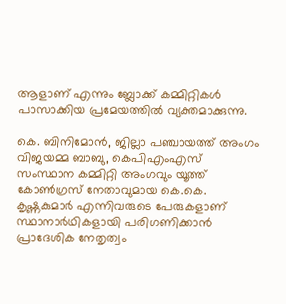ആളാണ് എന്നും ബ്ലോക്ക് കമ്മിറ്റികള്‍ പാസാക്കിയ പ്രമേയത്തിൽ വ്യക്തമാക്കുന്നു.

കെ. ബിനിമോന്‍, ജില്ലാ പഞ്ചായത്ത് അംഗം വിജയമ്മ ബാബു, കെപിഎംഎസ് സംസ്ഥാന കമ്മിറ്റി അംഗവും യൂത്ത് കോണ്‍ഗ്രസ് നേതാവുമായ കെ.കെ. കൃഷ്ണകുമാര്‍ എന്നിവരുടെ പേരുകളാണ് സ്ഥാനാർഥികളായി പരിഗണിക്കാൻ പ്രാദേശിക നേതൃത്വം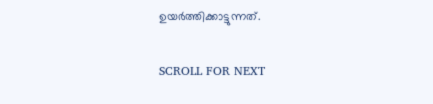ഉയര്‍ത്തിക്കാട്ടുന്നത്.

SCROLL FOR NEXT